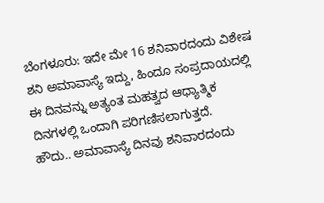ಬೆಂಗಳೂರು: ಇದೇ ಮೇ 16 ಶನಿವಾರದಂದು ವಿಶೇಷ ಶನಿ ಅಮಾವಾಸ್ಯೆ ಇದ್ದು, ಹಿಂದೂ ಸಂಪ್ರದಾಯದಲ್ಲಿ ಈ ದಿನವನ್ನು ಅತ್ಯಂತ ಮಹತ್ವದ ಆಧ್ಯಾತ್ಮಿಕ ದಿನಗಳಲ್ಲಿ ಒಂದಾಗಿ ಪರಿಗಣಿಸಲಾಗುತ್ತದೆ.
ಹೌದು.. ಅಮಾವಾಸ್ಯೆ ದಿನವು ಶನಿವಾರದಂದು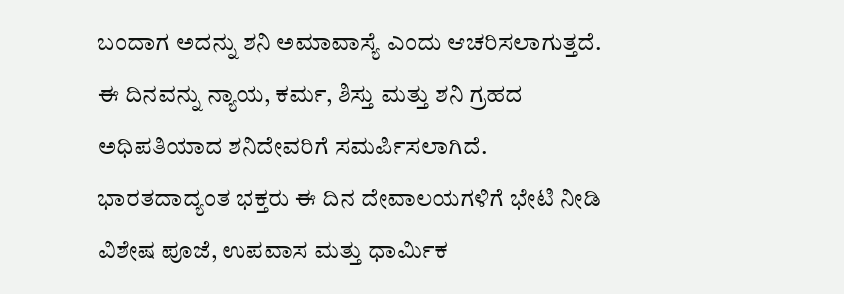ಬಂದಾಗ ಅದನ್ನು ಶನಿ ಅಮಾವಾಸ್ಯೆ ಎಂದು ಆಚರಿಸಲಾಗುತ್ತದೆ. ಈ ದಿನವನ್ನು ನ್ಯಾಯ, ಕರ್ಮ, ಶಿಸ್ತು ಮತ್ತು ಶನಿ ಗ್ರಹದ ಅಧಿಪತಿಯಾದ ಶನಿದೇವರಿಗೆ ಸಮರ್ಪಿಸಲಾಗಿದೆ.
ಭಾರತದಾದ್ಯಂತ ಭಕ್ತರು ಈ ದಿನ ದೇವಾಲಯಗಳಿಗೆ ಭೇಟಿ ನೀಡಿ ವಿಶೇಷ ಪೂಜೆ, ಉಪವಾಸ ಮತ್ತು ಧಾರ್ಮಿಕ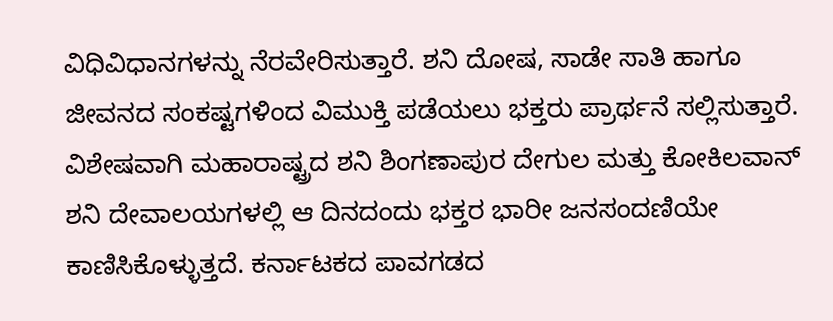ವಿಧಿವಿಧಾನಗಳನ್ನು ನೆರವೇರಿಸುತ್ತಾರೆ. ಶನಿ ದೋಷ, ಸಾಡೇ ಸಾತಿ ಹಾಗೂ ಜೀವನದ ಸಂಕಷ್ಟಗಳಿಂದ ವಿಮುಕ್ತಿ ಪಡೆಯಲು ಭಕ್ತರು ಪ್ರಾರ್ಥನೆ ಸಲ್ಲಿಸುತ್ತಾರೆ.
ವಿಶೇಷವಾಗಿ ಮಹಾರಾಷ್ಟ್ರದ ಶನಿ ಶಿಂಗಣಾಪುರ ದೇಗುಲ ಮತ್ತು ಕೋಕಿಲವಾನ್ ಶನಿ ದೇವಾಲಯಗಳಲ್ಲಿ ಆ ದಿನದಂದು ಭಕ್ತರ ಭಾರೀ ಜನಸಂದಣಿಯೇ ಕಾಣಿಸಿಕೊಳ್ಳುತ್ತದೆ. ಕರ್ನಾಟಕದ ಪಾವಗಡದ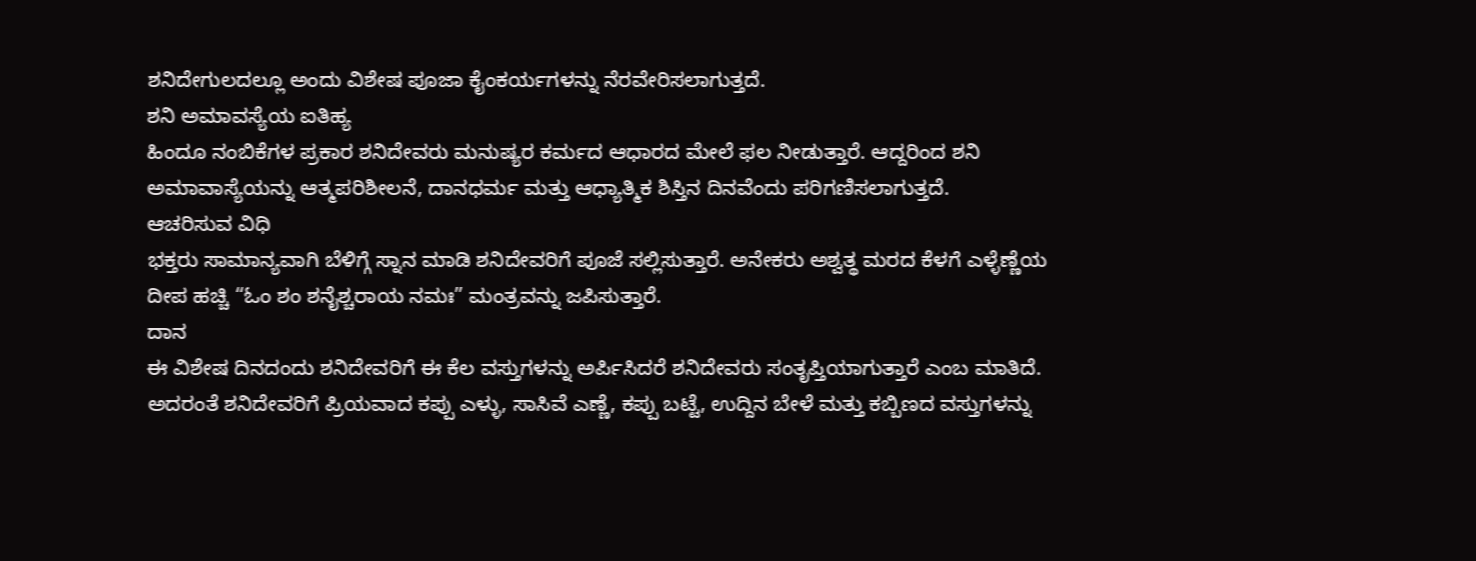ಶನಿದೇಗುಲದಲ್ಲೂ ಅಂದು ವಿಶೇಷ ಪೂಜಾ ಕೈಂಕರ್ಯಗಳನ್ನು ನೆರವೇರಿಸಲಾಗುತ್ತದೆ.
ಶನಿ ಅಮಾವಸ್ಯೆಯ ಐತಿಹ್ಯ
ಹಿಂದೂ ನಂಬಿಕೆಗಳ ಪ್ರಕಾರ ಶನಿದೇವರು ಮನುಷ್ಯರ ಕರ್ಮದ ಆಧಾರದ ಮೇಲೆ ಫಲ ನೀಡುತ್ತಾರೆ. ಆದ್ದರಿಂದ ಶನಿ ಅಮಾವಾಸ್ಯೆಯನ್ನು ಆತ್ಮಪರಿಶೀಲನೆ, ದಾನಧರ್ಮ ಮತ್ತು ಆಧ್ಯಾತ್ಮಿಕ ಶಿಸ್ತಿನ ದಿನವೆಂದು ಪರಿಗಣಿಸಲಾಗುತ್ತದೆ.
ಆಚರಿಸುವ ವಿಧಿ
ಭಕ್ತರು ಸಾಮಾನ್ಯವಾಗಿ ಬೆಳಿಗ್ಗೆ ಸ್ನಾನ ಮಾಡಿ ಶನಿದೇವರಿಗೆ ಪೂಜೆ ಸಲ್ಲಿಸುತ್ತಾರೆ. ಅನೇಕರು ಅಶ್ವತ್ಥ ಮರದ ಕೆಳಗೆ ಎಳ್ಳೆಣ್ಣೆಯ ದೀಪ ಹಚ್ಚಿ “ಓಂ ಶಂ ಶನೈಶ್ಚರಾಯ ನಮಃ” ಮಂತ್ರವನ್ನು ಜಪಿಸುತ್ತಾರೆ.
ದಾನ
ಈ ವಿಶೇಷ ದಿನದಂದು ಶನಿದೇವರಿಗೆ ಈ ಕೆಲ ವಸ್ತುಗಳನ್ನು ಅರ್ಪಿಸಿದರೆ ಶನಿದೇವರು ಸಂತೃಪ್ತಿಯಾಗುತ್ತಾರೆ ಎಂಬ ಮಾತಿದೆ. ಅದರಂತೆ ಶನಿದೇವರಿಗೆ ಪ್ರಿಯವಾದ ಕಪ್ಪು ಎಳ್ಳು, ಸಾಸಿವೆ ಎಣ್ಣೆ, ಕಪ್ಪು ಬಟ್ಟೆ, ಉದ್ದಿನ ಬೇಳೆ ಮತ್ತು ಕಬ್ಬಿಣದ ವಸ್ತುಗಳನ್ನು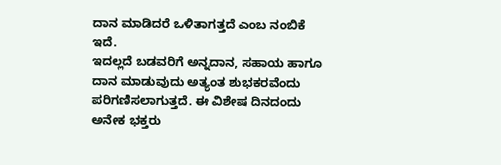ದಾನ ಮಾಡಿದರೆ ಒಳಿತಾಗತ್ತದೆ ಎಂಬ ನಂಬಿಕೆ ಇದೆ.
ಇದಲ್ಲದೆ ಬಡವರಿಗೆ ಅನ್ನದಾನ, ಸಹಾಯ ಹಾಗೂ ದಾನ ಮಾಡುವುದು ಅತ್ಯಂತ ಶುಭಕರವೆಂದು ಪರಿಗಣಿಸಲಾಗುತ್ತದೆ. ಈ ವಿಶೇಷ ದಿನದಂದು ಅನೇಕ ಭಕ್ತರು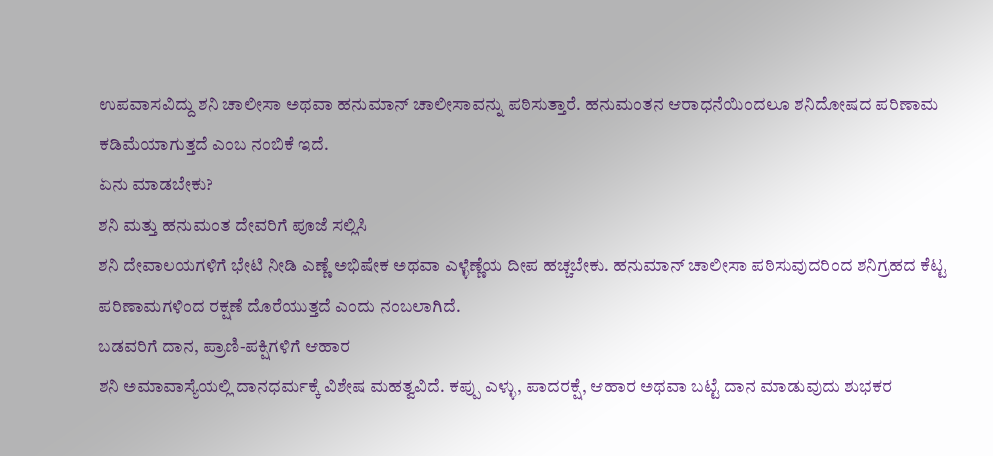ಉಪವಾಸವಿದ್ದು ಶನಿ ಚಾಲೀಸಾ ಅಥವಾ ಹನುಮಾನ್ ಚಾಲೀಸಾವನ್ನು ಪಠಿಸುತ್ತಾರೆ. ಹನುಮಂತನ ಆರಾಧನೆಯಿಂದಲೂ ಶನಿದೋಷದ ಪರಿಣಾಮ ಕಡಿಮೆಯಾಗುತ್ತದೆ ಎಂಬ ನಂಬಿಕೆ ಇದೆ.
ಏನು ಮಾಡಬೇಕು?
ಶನಿ ಮತ್ತು ಹನುಮಂತ ದೇವರಿಗೆ ಪೂಜೆ ಸಲ್ಲಿಸಿ
ಶನಿ ದೇವಾಲಯಗಳಿಗೆ ಭೇಟಿ ನೀಡಿ ಎಣ್ಣೆ ಅಭಿಷೇಕ ಅಥವಾ ಎಳ್ಳೆಣ್ಣೆಯ ದೀಪ ಹಚ್ಚಬೇಕು. ಹನುಮಾನ್ ಚಾಲೀಸಾ ಪಠಿಸುವುದರಿಂದ ಶನಿಗ್ರಹದ ಕೆಟ್ಟ ಪರಿಣಾಮಗಳಿಂದ ರಕ್ಷಣೆ ದೊರೆಯುತ್ತದೆ ಎಂದು ನಂಬಲಾಗಿದೆ.
ಬಡವರಿಗೆ ದಾನ, ಪ್ರಾಣಿ-ಪಕ್ಷಿಗಳಿಗೆ ಆಹಾರ
ಶನಿ ಅಮಾವಾಸ್ಯೆಯಲ್ಲಿ ದಾನಧರ್ಮಕ್ಕೆ ವಿಶೇಷ ಮಹತ್ವವಿದೆ. ಕಪ್ಪು ಎಳ್ಳು, ಪಾದರಕ್ಷೆ, ಆಹಾರ ಅಥವಾ ಬಟ್ಟೆ ದಾನ ಮಾಡುವುದು ಶುಭಕರ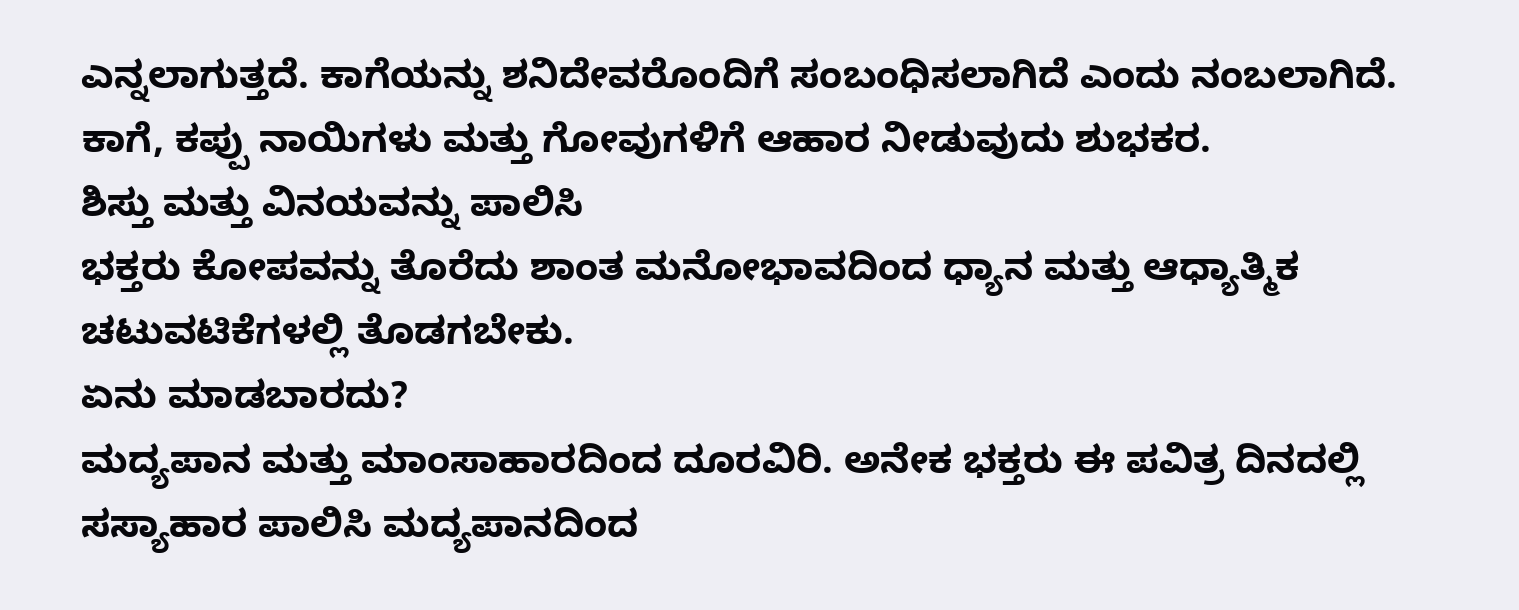ಎನ್ನಲಾಗುತ್ತದೆ. ಕಾಗೆಯನ್ನು ಶನಿದೇವರೊಂದಿಗೆ ಸಂಬಂಧಿಸಲಾಗಿದೆ ಎಂದು ನಂಬಲಾಗಿದೆ. ಕಾಗೆ, ಕಪ್ಪು ನಾಯಿಗಳು ಮತ್ತು ಗೋವುಗಳಿಗೆ ಆಹಾರ ನೀಡುವುದು ಶುಭಕರ.
ಶಿಸ್ತು ಮತ್ತು ವಿನಯವನ್ನು ಪಾಲಿಸಿ
ಭಕ್ತರು ಕೋಪವನ್ನು ತೊರೆದು ಶಾಂತ ಮನೋಭಾವದಿಂದ ಧ್ಯಾನ ಮತ್ತು ಆಧ್ಯಾತ್ಮಿಕ ಚಟುವಟಿಕೆಗಳಲ್ಲಿ ತೊಡಗಬೇಕು.
ಏನು ಮಾಡಬಾರದು?
ಮದ್ಯಪಾನ ಮತ್ತು ಮಾಂಸಾಹಾರದಿಂದ ದೂರವಿರಿ. ಅನೇಕ ಭಕ್ತರು ಈ ಪವಿತ್ರ ದಿನದಲ್ಲಿ ಸಸ್ಯಾಹಾರ ಪಾಲಿಸಿ ಮದ್ಯಪಾನದಿಂದ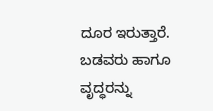ದೂರ ಇರುತ್ತಾರೆ. ಬಡವರು ಹಾಗೂ ವೃದ್ಧರನ್ನು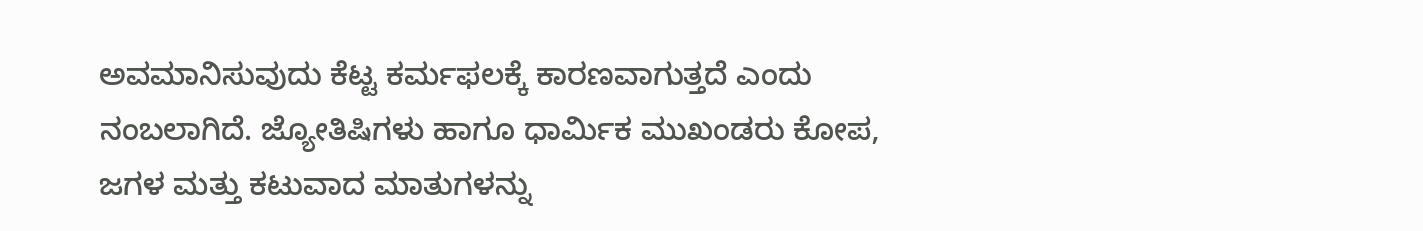ಅವಮಾನಿಸುವುದು ಕೆಟ್ಟ ಕರ್ಮಫಲಕ್ಕೆ ಕಾರಣವಾಗುತ್ತದೆ ಎಂದು ನಂಬಲಾಗಿದೆ. ಜ್ಯೋತಿಷಿಗಳು ಹಾಗೂ ಧಾರ್ಮಿಕ ಮುಖಂಡರು ಕೋಪ, ಜಗಳ ಮತ್ತು ಕಟುವಾದ ಮಾತುಗಳನ್ನು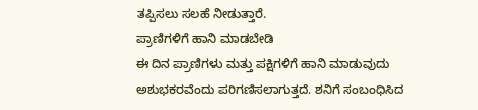ತಪ್ಪಿಸಲು ಸಲಹೆ ನೀಡುತ್ತಾರೆ.
ಪ್ರಾಣಿಗಳಿಗೆ ಹಾನಿ ಮಾಡಬೇಡಿ
ಈ ದಿನ ಪ್ರಾಣಿಗಳು ಮತ್ತು ಪಕ್ಷಿಗಳಿಗೆ ಹಾನಿ ಮಾಡುವುದು ಅಶುಭಕರವೆಂದು ಪರಿಗಣಿಸಲಾಗುತ್ತದೆ. ಶನಿಗೆ ಸಂಬಂಧಿಸಿದ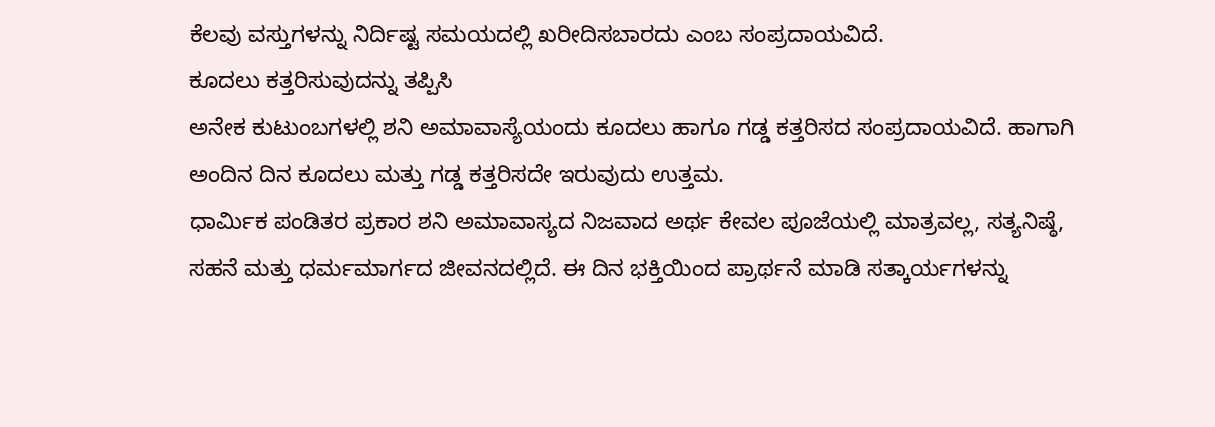ಕೆಲವು ವಸ್ತುಗಳನ್ನು ನಿರ್ದಿಷ್ಟ ಸಮಯದಲ್ಲಿ ಖರೀದಿಸಬಾರದು ಎಂಬ ಸಂಪ್ರದಾಯವಿದೆ.
ಕೂದಲು ಕತ್ತರಿಸುವುದನ್ನು ತಪ್ಪಿಸಿ
ಅನೇಕ ಕುಟುಂಬಗಳಲ್ಲಿ ಶನಿ ಅಮಾವಾಸ್ಯೆಯಂದು ಕೂದಲು ಹಾಗೂ ಗಡ್ಡ ಕತ್ತರಿಸದ ಸಂಪ್ರದಾಯವಿದೆ. ಹಾಗಾಗಿ ಅಂದಿನ ದಿನ ಕೂದಲು ಮತ್ತು ಗಡ್ಡ ಕತ್ತರಿಸದೇ ಇರುವುದು ಉತ್ತಮ.
ಧಾರ್ಮಿಕ ಪಂಡಿತರ ಪ್ರಕಾರ ಶನಿ ಅಮಾವಾಸ್ಯದ ನಿಜವಾದ ಅರ್ಥ ಕೇವಲ ಪೂಜೆಯಲ್ಲಿ ಮಾತ್ರವಲ್ಲ, ಸತ್ಯನಿಷ್ಠೆ, ಸಹನೆ ಮತ್ತು ಧರ್ಮಮಾರ್ಗದ ಜೀವನದಲ್ಲಿದೆ. ಈ ದಿನ ಭಕ್ತಿಯಿಂದ ಪ್ರಾರ್ಥನೆ ಮಾಡಿ ಸತ್ಕಾರ್ಯಗಳನ್ನು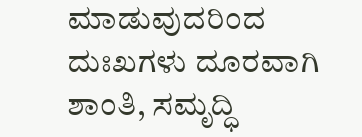ಮಾಡುವುದರಿಂದ ದುಃಖಗಳು ದೂರವಾಗಿ ಶಾಂತಿ, ಸಮೃದ್ಧಿ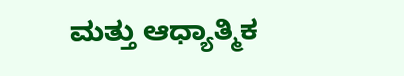ಮತ್ತು ಆಧ್ಯಾತ್ಮಿಕ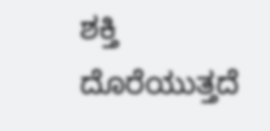ಶಕ್ತಿ ದೊರೆಯುತ್ತದೆ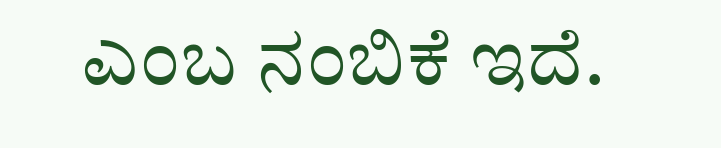ಎಂಬ ನಂಬಿಕೆ ಇದೆ.